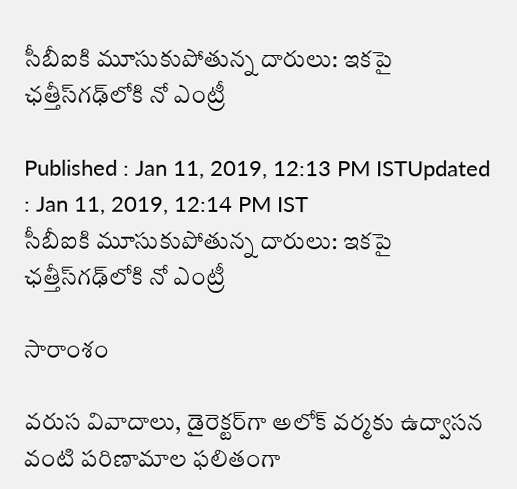సీబీఐకి మూసుకుపోతున్న దారులు: ఇకపై ఛత్తీస్‌గఢ్‌లోకి నో ఎంట్రీ

Published : Jan 11, 2019, 12:13 PM ISTUpdated : Jan 11, 2019, 12:14 PM IST
సీబీఐకి మూసుకుపోతున్న దారులు: ఇకపై ఛత్తీస్‌గఢ్‌లోకి నో ఎంట్రీ

సారాంశం

వరుస వివాదాలు, డైరెక్టర్‌గా అలోక్ వర్మకు ఉద్వాసన వంటి పరిణామాల ఫలితంగా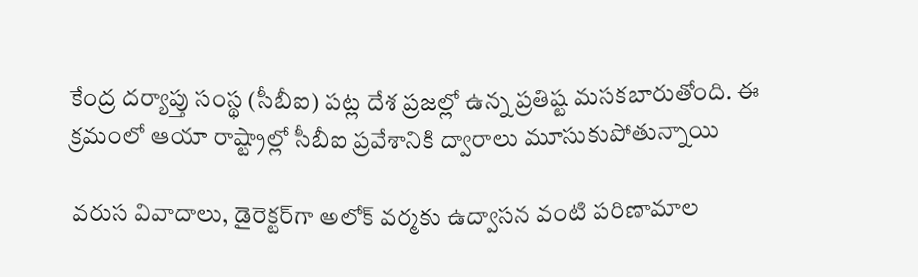కేంద్ర దర్యాప్తు సంస్థ (సీబీఐ) పట్ల దేశ ప్రజల్లో ఉన్న ప్రతిష్ట మసకబారుతోంది. ఈ క్రమంలో ఆయా రాష్ట్రాల్లో సీబీఐ ప్రవేశానికి ద్వారాలు మూసుకుపోతున్నాయి

వరుస వివాదాలు, డైరెక్టర్‌గా అలోక్ వర్మకు ఉద్వాసన వంటి పరిణామాల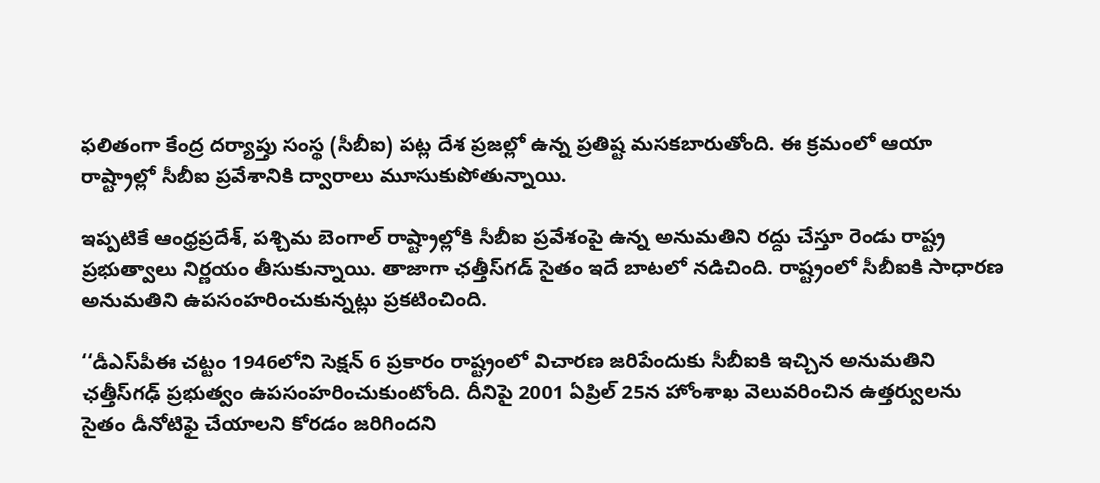ఫలితంగా కేంద్ర దర్యాప్తు సంస్థ (సీబీఐ) పట్ల దేశ ప్రజల్లో ఉన్న ప్రతిష్ట మసకబారుతోంది. ఈ క్రమంలో ఆయా రాష్ట్రాల్లో సీబీఐ ప్రవేశానికి ద్వారాలు మూసుకుపోతున్నాయి.

ఇప్పటికే ఆంధ్రప్రదేశ్, పశ్చిమ బెంగాల్ రాష్ట్రాల్లోకి సీబీఐ ప్రవేశంపై ఉన్న అనుమతిని రద్దు చేస్తూ రెండు రాష్ట్ర ప్రభుత్వాలు నిర్ణయం తీసుకున్నాయి. తాజాగా ఛత్తీస్‌గడ్ సైతం ఇదే బాటలో నడిచింది. రాష్ట్రంలో సీబీఐకి సాధారణ అనుమతిని ఉపసంహరించుకున్నట్లు ప్రకటించింది.

‘‘డీఎస్‌పీఈ చట్టం 1946లోని సెక్షన్ 6 ప్రకారం రాష్ట్రంలో విచారణ జరిపేందుకు సీబీఐకి ఇచ్చిన అనుమతిని ఛత్తీస్‌గఢ్ ప్రభుత్వం ఉపసంహరించుకుంటోంది. దీనిపై 2001 ఏప్రిల్ 25న హోంశాఖ వెలువరించిన ఉత్తర్వులను సైతం డీనోటిఫై చేయాలని కోరడం జరిగిందని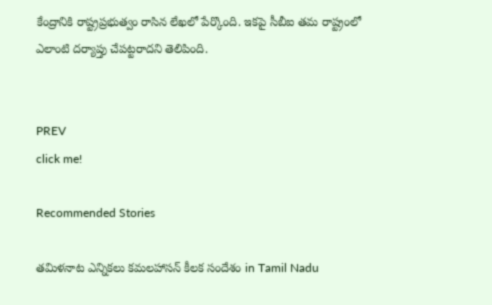కేంద్రానికి రాష్ట్రప్రభుత్వం రాసిన లేఖలో పేర్కొంది. ఇకపై సీబీఐ తమ రాష్ట్రంలో ఎలాంటి దర్యాప్తు చేపట్టరాదని తెలిపింది.


PREV
click me!

Recommended Stories

తమిళనాట ఎన్నికలు కమలహాసన్ కీలక సందేశం in Tamil Nadu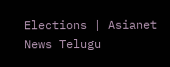Elections | Asianet News Telugu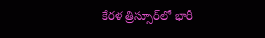కేరళ త్రిస్సూర్‌లో భారీ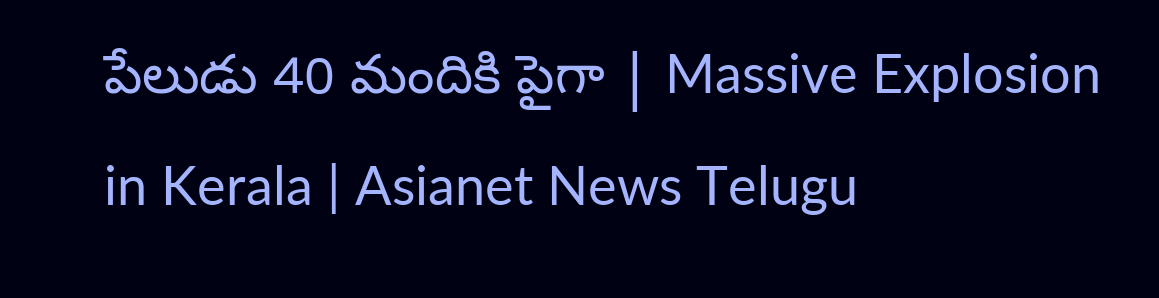పేలుడు 40 మందికి పైగా | Massive Explosion in Kerala | Asianet News Telugu